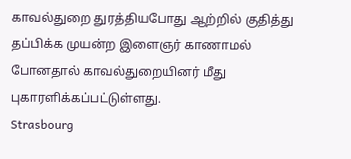காவல்துறை துரத்தியபோது ஆற்றில் குதித்து தப்பிக்க முயன்ற இளைஞர் காணாமல் போனதால் காவல்துறையினர் மீது புகாரளிக்கப்பட்டுள்ளது.
Strasbourg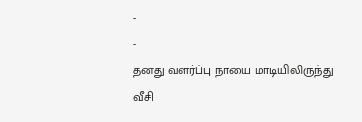-
-
தனது வளர்ப்பு நாயை மாடியிலிருந்து வீசி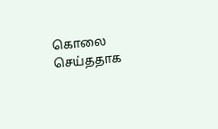கொலை செய்ததாக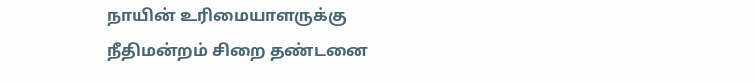நாயின் உரிமையாளருக்கு நீதிமன்றம் சிறை தண்டனை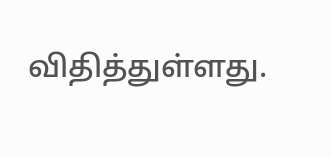விதித்துள்ளது.